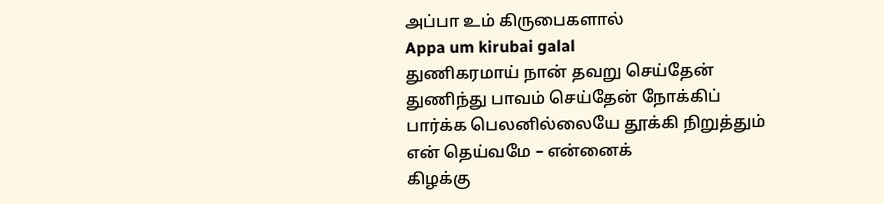அப்பா உம் கிருபைகளால்
Appa um kirubai galal
துணிகரமாய் நான் தவறு செய்தேன் துணிந்து பாவம் செய்தேன் நோக்கிப் பார்க்க பெலனில்லையே தூக்கி நிறுத்தும் என் தெய்வமே – என்னைக்
கிழக்கு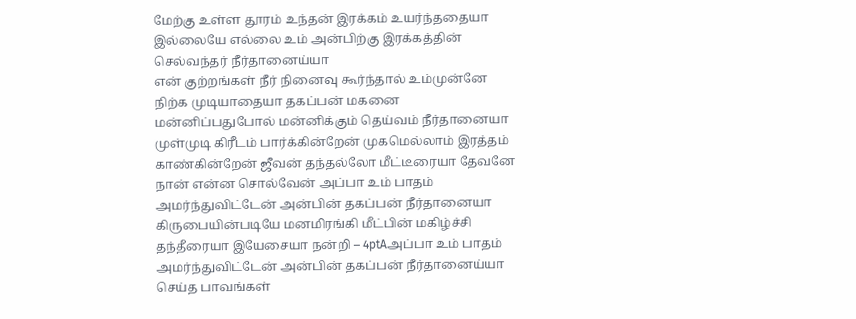மேற்கு உள்ள தூரம் உந்தன் இரக்கம் உயர்ந்ததையா இல்லையே எல்லை உம் அன்பிற்கு இரக்கத்தின் செல்வந்தர் நீர்தானைய்யா
என் குற்றங்கள் நீர் நினைவு கூர்ந்தால் உம்முன்னே நிற்க முடியாதையா தகப்பன் மகனை மன்னிப்பதுபோல் மன்னிக்கும் தெய்வம் நீர்தானையா
முள்முடி கிரீடம் பார்க்கின்றேன் முகமெல்லாம் இரத்தம் காண்கின்றேன் ஜீவன் தந்தல்லோ மீட்டீரையா தேவனே நான் என்ன சொல்வேன் அப்பா உம் பாதம் அமர்ந்துவிட்டேன் அன்பின் தகப்பன் நீர்தானையா கிருபையின்படியே மனமிரங்கி மீட்பின் மகிழ்ச்சி தந்தீரையா இயேசையா நன்றி – 4ptAஅப்பா உம் பாதம் அமர்ந்துவிட்டேன் அன்பின் தகப்பன் நீர்தானைய்யா செய்த பாவங்கள்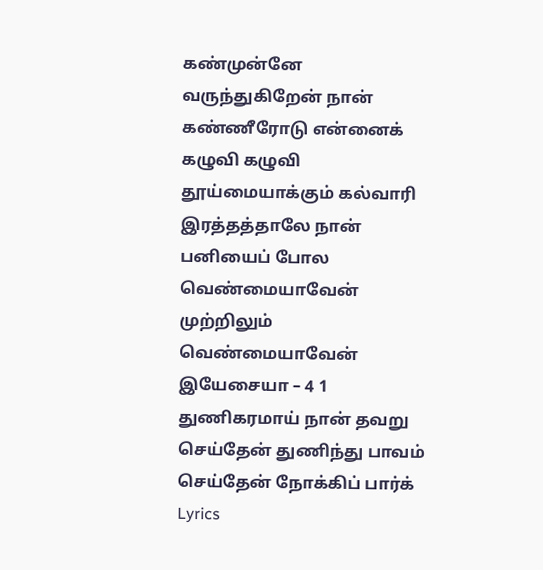கண்முன்னே வருந்துகிறேன் நான் கண்ணீரோடு என்னைக் கழுவி கழுவி தூய்மையாக்கும் கல்வாரி இரத்தத்தாலே நான் பனியைப் போல வெண்மையாவேன் முற்றிலும் வெண்மையாவேன் இயேசையா – 4 1 துணிகரமாய் நான் தவறு செய்தேன் துணிந்து பாவம் செய்தேன் நோக்கிப் பார்க்
Lyrics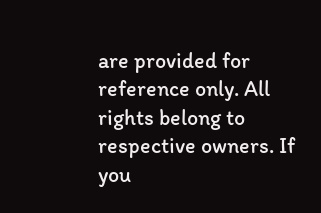are provided for reference only. All rights belong to respective owners. If you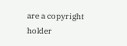are a copyright holder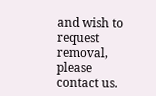and wish to request removal, please contact us.